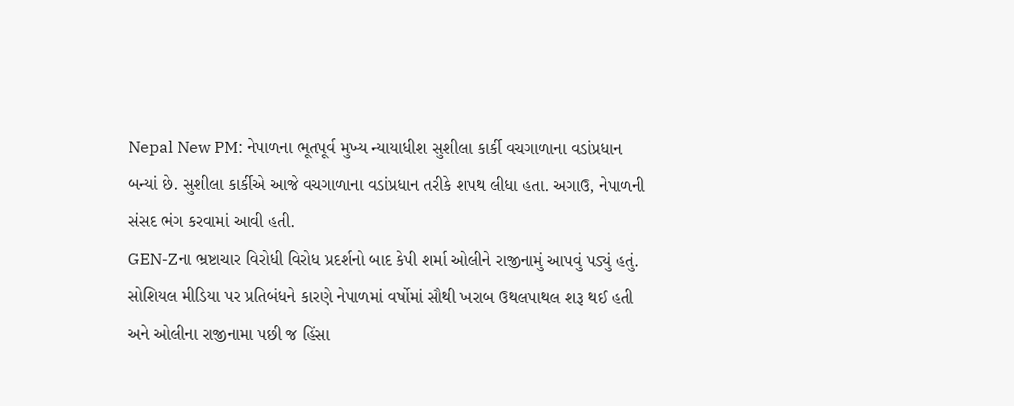Nepal New PM: નેપાળના ભૂતપૂર્વ મુખ્ય ન્યાયાધીશ સુશીલા કાર્કી વચગાળાના વડાંપ્રધાન બન્યાં છે. સુશીલા કાર્કીએ આજે વચગાળાના વડાંપ્રધાન તરીકે શપથ લીધા હતા. અગાઉ, નેપાળની સંસદ ભંગ કરવામાં આવી હતી.
GEN-Zના ભ્રષ્ટાચાર વિરોધી વિરોધ પ્રદર્શનો બાદ કેપી શર્મા ઓલીને રાજીનામું આપવું પડ્યું હતું. સોશિયલ મીડિયા પર પ્રતિબંધને કારણે નેપાળમાં વર્ષોમાં સૌથી ખરાબ ઉથલપાથલ શરૂ થઈ હતી અને ઓલીના રાજીનામા પછી જ હિંસા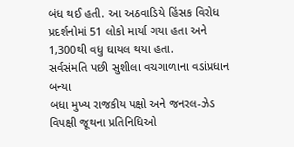બંધ થઈ હતી. આ અઠવાડિયે હિંસક વિરોધ પ્રદર્શનોમાં 51 લોકો માર્યા ગયા હતા અને 1,300થી વધુ ઘાયલ થયા હતા.
સર્વસંમતિ પછી સુશીલા વચગાળાના વડાંપ્રધાન બન્યા
બધા મુખ્ય રાજકીય પક્ષો અને જનરલ-ઝેડ વિપક્ષી જૂથના પ્રતિનિધિઓ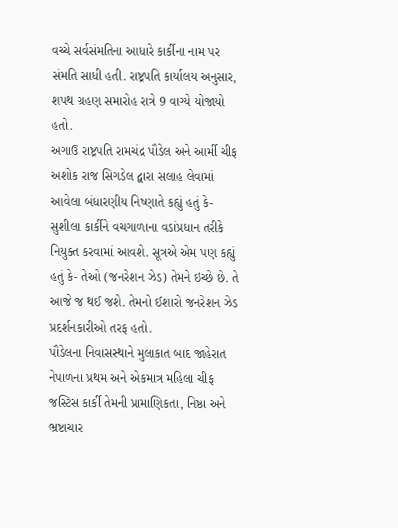વચ્ચે સર્વસંમતિના આધારે કાર્કીના નામ પર સંમતિ સાધી હતી. રાષ્ટ્રપતિ કાર્યાલય અનુસાર, શપથ ગ્રહણ સમારોહ રાત્રે 9 વાગ્યે યોજાયો હતો.
અગાઉ રાષ્ટ્રપતિ રામચંદ્ર પૌડેલ અને આર્મી ચીફ અશોક રાજ સિગડેલ દ્વારા સલાહ લેવામાં આવેલા બંધારણીય નિષ્ણાતે કહ્યું હતું કે- સુશીલા કાર્કીને વચગાળાના વડાંપ્રધાન તરીકે નિયુક્ત કરવામાં આવશે. સૂત્રએ એમ પણ કહ્યું હતું કે- તેઓ (જનરેશન ઝેડ) તેમને ઇચ્છે છે. તે આજે જ થઈ જશે. તેમનો ઈશારો જનરેશન ઝેડ પ્રદર્શનકારીઓ તરફ હતો.
પૌડેલના નિવાસસ્થાને મુલાકાત બાદ જાહેરાત
નેપાળના પ્રથમ અને એકમાત્ર મહિલા ચીફ જસ્ટિસ કાર્કી તેમની પ્રામાણિકતા, નિષ્ઠા અને ભ્રષ્ટાચાર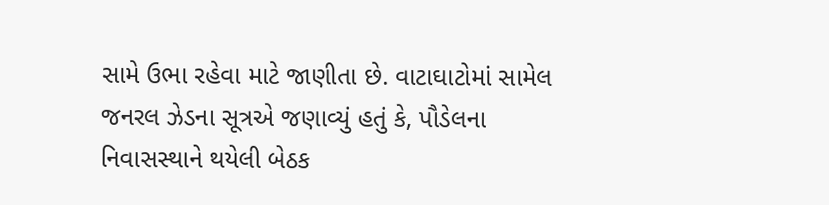સામે ઉભા રહેવા માટે જાણીતા છે. વાટાઘાટોમાં સામેલ જનરલ ઝેડના સૂત્રએ જણાવ્યું હતું કે, પૌડેલના નિવાસસ્થાને થયેલી બેઠક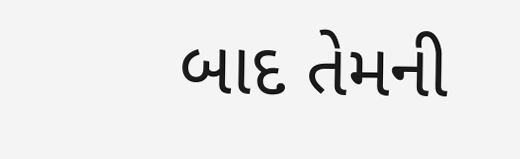બાદ તેમની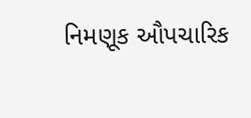નિમણૂક ઔપચારિક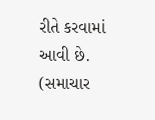રીતે કરવામાં આવી છે.
(સમાચાર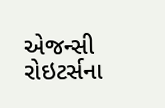એજન્સી રોઇટર્સના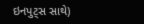ઇનપુટ્સ સાથે)